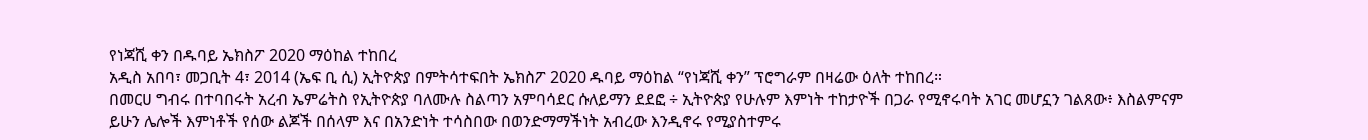የነጃሺ ቀን በዱባይ ኤክስፖ 2020 ማዕከል ተከበረ
አዲስ አበባ፣ መጋቢት 4፣ 2014 (ኤፍ ቢ ሲ) ኢትዮጵያ በምትሳተፍበት ኤክስፖ 2020 ዱባይ ማዕከል “የነጃሺ ቀን” ፕሮግራም በዛሬው ዕለት ተከበረ።
በመርሀ ግብሩ በተባበሩት አረብ ኤምሬትስ የኢትዮጵያ ባለሙሉ ስልጣን አምባሳደር ሱለይማን ደደፎ ÷ ኢትዮጵያ የሁሉም እምነት ተከታዮች በጋራ የሚኖሩባት አገር መሆኗን ገልጸው፥ እስልምናም ይሁን ሌሎች እምነቶች የሰው ልጆች በሰላም እና በአንድነት ተሳስበው በወንድማማችነት አብረው እንዲኖሩ የሚያስተምሩ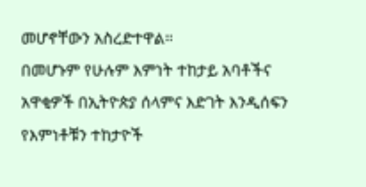መሆኖቸውን አስረድተዋል።
በመሆኑም የሁሉም እምነት ተከታይ አባቶችና አዋቂዎች በኢትዮጵያ ሰላምና እድገት እንዲሰፍን የእምነቶቹን ተከታዮች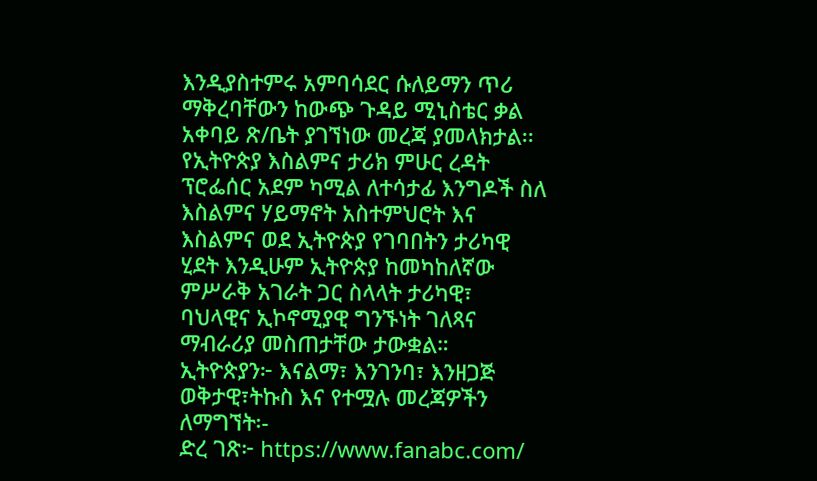እንዲያስተምሩ አምባሳደር ሱለይማን ጥሪ ማቅረባቸውን ከውጭ ጉዳይ ሚኒስቴር ቃል አቀባይ ጽ/ቤት ያገኘነው መረጃ ያመላክታል፡፡
የኢትዮጵያ እስልምና ታሪክ ምሁር ረዳት ፕሮፌሰር አደም ካሚል ለተሳታፊ እንግዶች ስለ እስልምና ሃይማኖት አስተምህሮት እና እስልምና ወደ ኢትዮጵያ የገባበትን ታሪካዊ ሂደት እንዲሁም ኢትዮጵያ ከመካከለኛው ምሥራቅ አገራት ጋር ስላላት ታሪካዊ፣ ባህላዊና ኢኮኖሚያዊ ግንኙነት ገለጻና ማብራሪያ መስጠታቸው ታውቋል።
ኢትዮጵያን፦ እናልማ፣ እንገንባ፣ እንዘጋጅ
ወቅታዊ፣ትኩስ እና የተሟሉ መረጃዎችን ለማግኘት፡-
ድረ ገጽ፦ https://www.fanabc.com/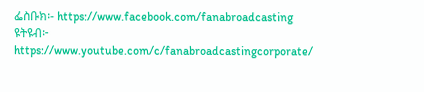ፌስቡክ፡- https://www.facebook.com/fanabroadcasting
ዩትዩብ፦ https://www.youtube.com/c/fanabroadcastingcorporate/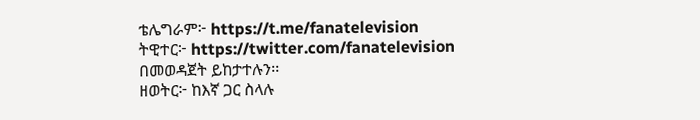ቴሌግራም፦ https://t.me/fanatelevision
ትዊተር፦ https://twitter.com/fanatelevision በመወዳጀት ይከታተሉን፡፡
ዘወትር፦ ከእኛ ጋር ስላሉ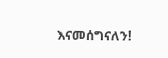እናመሰግናለን!